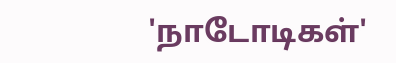'நாடோடிகள்'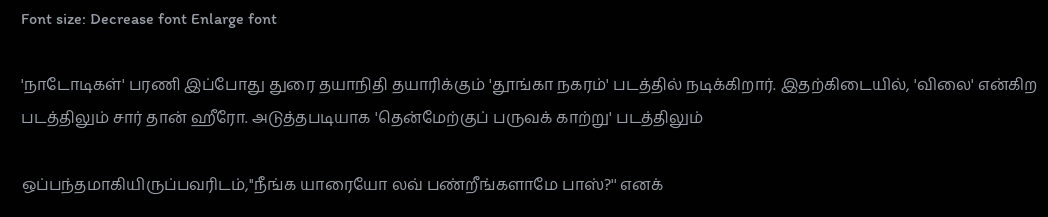Font size: Decrease font Enlarge font

'நாடோடிகள்' பரணி இப்போது துரை தயாநிதி தயாரிக்கும் 'தூங்கா நகரம்' படத்தில் நடிக்கிறார். இதற்கிடையில், 'விலை' என்கிற படத்திலும் சார் தான் ஹீரோ. அடுத்தபடியாக 'தென்மேற்குப் பருவக் காற்று' படத்திலும்

ஒப்பந்தமாகியிருப்பவரிடம்,''நீங்க யாரையோ லவ் பண்றீங்களாமே பாஸ்?'' எனக்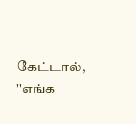கேட்டால், ''எங்க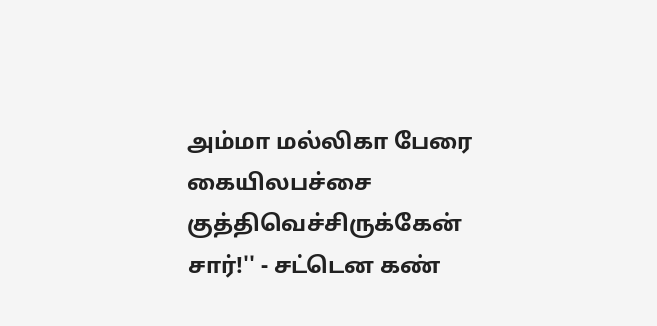அம்மா மல்லிகா பேரை கையிலபச்சை குத்திவெச்சிருக்கேன் சார்!'' - சட்டென கண்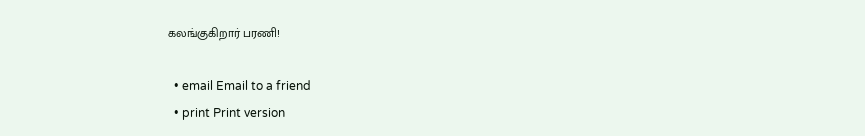கலங்குகிறார் பரணி!

  • email Email to a friend
  • print Print version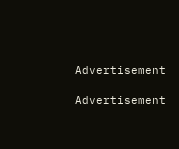Advertisement

Advertisement